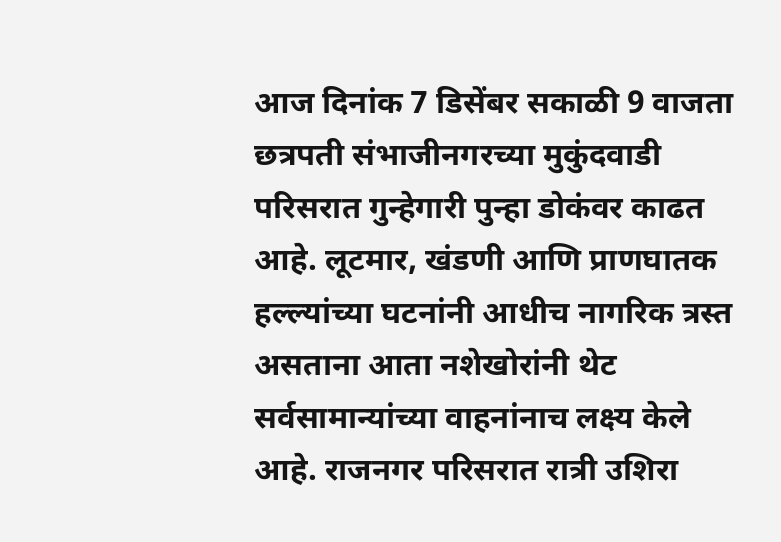आज दिनांक 7 डिसेंबर सकाळी 9 वाजता छत्रपती संभाजीनगरच्या मुकुंदवाडी परिसरात गुन्हेगारी पुन्हा डोकंवर काढत आहे. लूटमार, खंडणी आणि प्राणघातक हल्ल्यांच्या घटनांनी आधीच नागरिक त्रस्त असताना आता नशेखोरांनी थेट सर्वसामान्यांच्या वाहनांनाच लक्ष्य केले आहे. राजनगर परिसरात रात्री उशिरा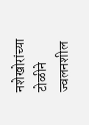नशेखोरांच्या टोळीने ज्वलनशील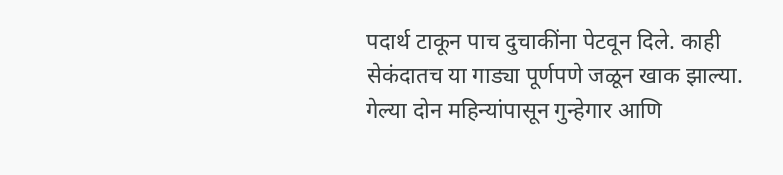पदार्थ टाकून पाच दुचाकींना पेटवून दिले. काही सेकंदातच या गाड्या पूर्णपणे जळून खाक झाल्या. गेल्या दोन महिन्यांपासून गुन्हेगार आणि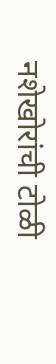नशेखोरांची टोळी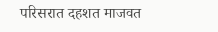परिसरात दहशत माजवत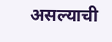असल्याची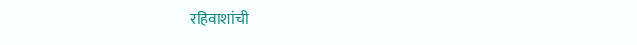रहिवाशांची